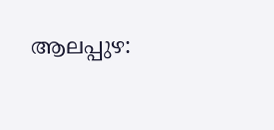ആലപ്പുഴ: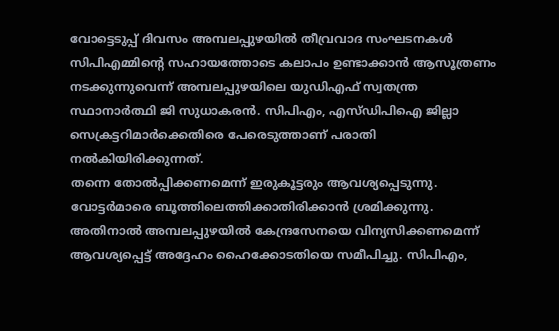വോട്ടെടുപ്പ് ദിവസം അമ്പലപ്പുഴയിൽ തീവ്രവാദ സംഘടനകൾ സിപിഎമ്മിന്റെ സഹായത്തോടെ കലാപം ഉണ്ടാക്കാൻ ആസൂത്രണം നടക്കുന്നുവെന്ന് അമ്പലപ്പുഴയിലെ യുഡിഎഫ് സ്വതന്ത്ര സ്ഥാനാർത്ഥി ജി സുധാകരൻ. സിപിഎം, എസ്ഡിപിഐ ജില്ലാ സെക്രട്ടറിമാർക്കെതിരെ പേരെടുത്താണ് പരാതി നൽകിയിരിക്കുന്നത്.
തന്നെ തോൽപ്പിക്കണമെന്ന് ഇരുകൂട്ടരും ആവശ്യപ്പെടുന്നു. വോട്ടർമാരെ ബൂത്തിലെത്തിക്കാതിരിക്കാൻ ശ്രമിക്കുന്നു. അതിനാൽ അമ്പലപ്പുഴയിൽ കേന്ദ്രസേനയെ വിന്യസിക്കണമെന്ന് ആവശ്യപ്പെട്ട് അദ്ദേഹം ഹൈക്കോടതിയെ സമീപിച്ചു. സിപിഎം,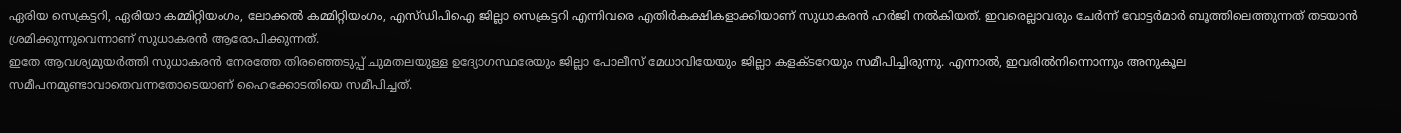ഏരിയ സെക്രട്ടറി, ഏരിയാ കമ്മിറ്റിയംഗം, ലോക്കൽ കമ്മിറ്റിയംഗം, എസ്ഡിപിഐ ജില്ലാ സെക്രട്ടറി എന്നിവരെ എതിർകക്ഷികളാക്കിയാണ് സുധാകരൻ ഹർജി നൽകിയത്. ഇവരെല്ലാവരും ചേർന്ന് വോട്ടർമാർ ബൂത്തിലെത്തുന്നത് തടയാൻ ശ്രമിക്കുന്നുവെന്നാണ് സുധാകരൻ ആരോപിക്കുന്നത്.
ഇതേ ആവശ്യമുയർത്തി സുധാകരൻ നേരത്തേ തിരഞ്ഞെടുപ്പ് ചുമതലയുള്ള ഉദ്യോഗസ്ഥരേയും ജില്ലാ പോലീസ് മേധാവിയേയും ജില്ലാ കളക്ടറേയും സമീപിച്ചിരുന്നു. എന്നാൽ, ഇവരിൽനിന്നൊന്നും അനുകൂല സമീപനമുണ്ടാവാതെവന്നതോടെയാണ് ഹൈക്കോടതിയെ സമീപിച്ചത്.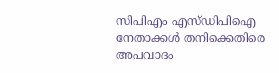സിപിഎം എസ്ഡിപിഐ നേതാക്കൾ തനിക്കെതിരെ അപവാദം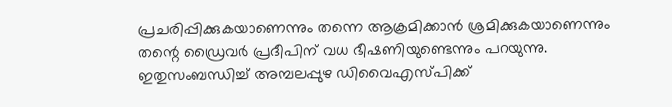പ്രചരിപ്പിക്കുകയാണെന്നും തന്നെ ആക്രമിക്കാൻ ശ്രമിക്കുകയാണെന്നും തന്റെ ഡ്രൈവർ പ്രദീപിന് വധ ഭീഷണിയുണ്ടെന്നും പറയുന്നു. ഇതുസംബന്ധിച്ച് അമ്പലപ്പുഴ ഡിവൈഎസ്പിക്ക്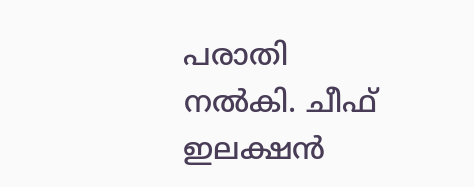പരാതി നൽകി. ചീഫ് ഇലക്ഷൻ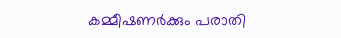കമ്മീഷണർക്കും പരാതി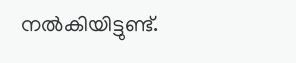നൽകിയിട്ടുണ്ട്.